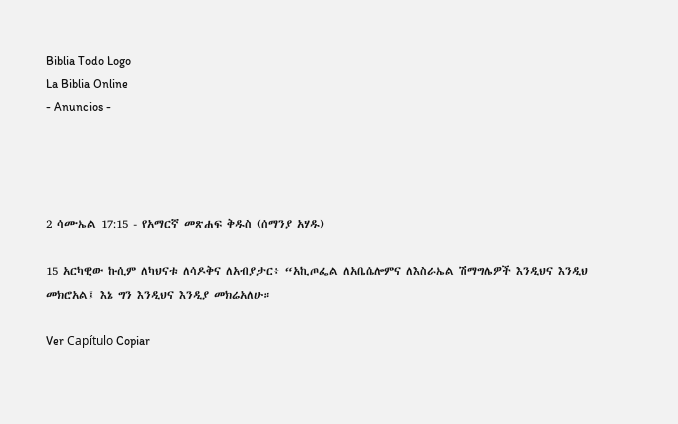Biblia Todo Logo
La Biblia Online
- Anuncios -




2 ሳሙኤል 17:15 - የአማርኛ መጽሐፍ ቅዱስ (ሰማንያ አሃዱ)

15 አርካዊው ኩሲም ለካህናቱ ለሳዶቅና ለአብያታር፥ “አኪጦፌል ለአቤሴሎምና ለእስራኤል ሽማግሌዎች እንዲህና እንዲህ መክሮአል፤ እኔ ግን እንዲህና እንዲያ መክሬአለሁ።

Ver Capítulo Copiar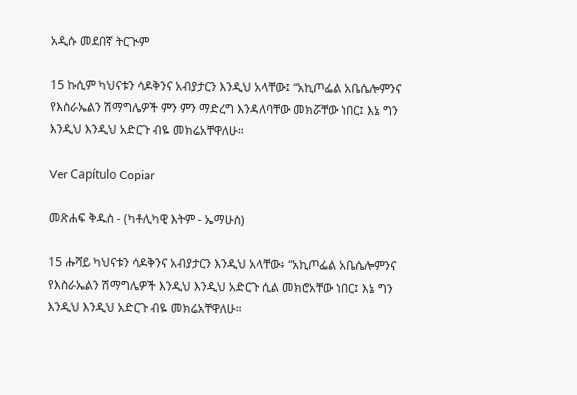አዲሱ መደበኛ ትርጒም

15 ኩሲም ካህናቱን ሳዶቅንና አብያታርን እንዲህ አላቸው፤ “አኪጦፌል አቤሴሎምንና የእስራኤልን ሽማግሌዎች ምን ምን ማድረግ እንዳለባቸው መክሯቸው ነበር፤ እኔ ግን እንዲህ እንዲህ አድርጉ ብዬ መክሬአቸዋለሁ።

Ver Capítulo Copiar

መጽሐፍ ቅዱስ - (ካቶሊካዊ እትም - ኤማሁስ)

15 ሑሻይ ካህናቱን ሳዶቅንና አብያታርን እንዲህ አላቸው፥ “አኪጦፌል አቤሴሎምንና የእስራኤልን ሽማግሌዎች እንዲህ እንዲህ አድርጉ ሲል መክሮአቸው ነበር፤ እኔ ግን እንዲህ እንዲህ አድርጉ ብዬ መክሬአቸዋለሁ።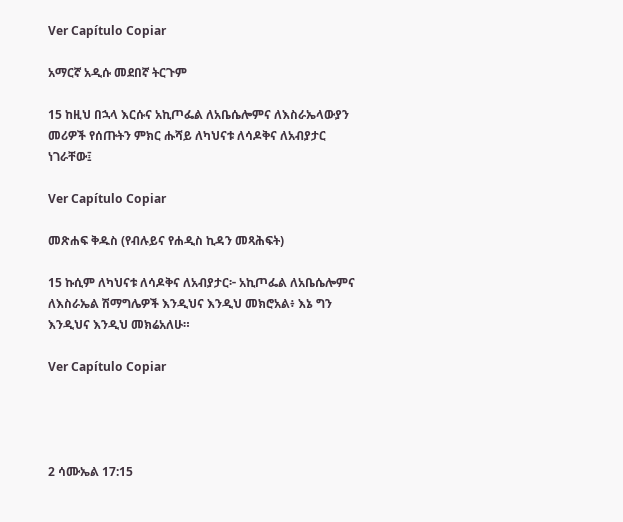Ver Capítulo Copiar

አማርኛ አዲሱ መደበኛ ትርጉም

15 ከዚህ በኋላ እርሱና አኪጦፌል ለአቤሴሎምና ለእስራኤላውያን መሪዎች የሰጡትን ምክር ሑሻይ ለካህናቱ ለሳዶቅና ለአብያታር ነገራቸው፤

Ver Capítulo Copiar

መጽሐፍ ቅዱስ (የብሉይና የሐዲስ ኪዳን መጻሕፍት)

15 ኩሲም ለካህናቱ ለሳዶቅና ለአብያታር፦ አኪጦፌል ለአቤሴሎምና ለእስራኤል ሽማግሌዎች እንዲህና እንዲህ መክሮአል፥ እኔ ግን እንዲህና እንዲህ መክሬአለሁ።

Ver Capítulo Copiar




2 ሳሙኤል 17:15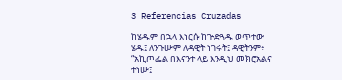3 Referencias Cruzadas

ከሄዱም በኋላ እነርሱ ከጕድጓዱ ወጥተው ሄዱ፤ ለንጉሡም ለዳዊት ነገሩት፤ ዳዊትንም፥ “አኪጦፌል በእናንተ ላይ እንዲህ መክሮአልና ተነሡ፤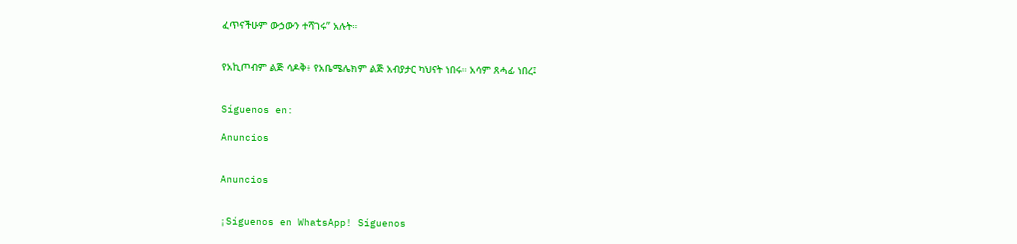ፈጥናችሁም ውኃውን ተሻገሩ” አሉት።


የአኪጦብም ልጅ ሳዶቅ፥ የአቤሜሌክም ልጅ አብያታር ካህናት ነበሩ። አሳም ጸሓፊ ነበረ፤


Síguenos en:

Anuncios


Anuncios


¡Síguenos en WhatsApp! Síguenos